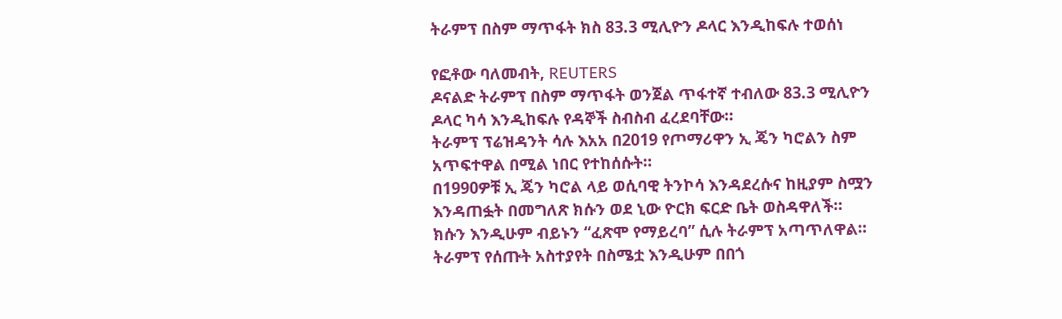ትራምፕ በስም ማጥፋት ክስ 83.3 ሚሊዮን ዶላር እንዲከፍሉ ተወሰነ

የፎቶው ባለመብት, REUTERS
ዶናልድ ትራምፕ በስም ማጥፋት ወንጀል ጥፋተኛ ተብለው 83.3 ሚሊዮን ዶላር ካሳ እንዲከፍሉ የዳኞች ስብስብ ፈረደባቸው።
ትራምፕ ፕሬዝዳንት ሳሉ እአአ በ2019 የጦማሪዋን ኢ ጄን ካሮልን ስም አጥፍተዋል በሚል ነበር የተከሰሱት።
በ1990ዎቹ ኢ ጄን ካሮል ላይ ወሲባዊ ትንኮሳ እንዳደረሱና ከዚያም ስሟን እንዳጠፏት በመግለጽ ክሱን ወደ ኒው ዮርክ ፍርድ ቤት ወስዳዋለች።
ክሱን እንዲሁም ብይኑን “ፈጽሞ የማይረባ” ሲሉ ትራምፕ አጣጥለዋል።
ትራምፕ የሰጡት አስተያየት በስሜቷ እንዲሁም በበጎ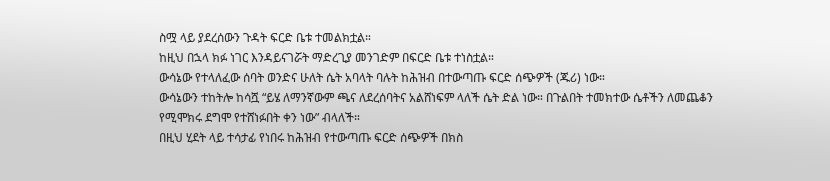ስሟ ላይ ያደረሰውን ጉዳት ፍርድ ቤቱ ተመልክቷል።
ከዚህ በኋላ ክፉ ነገር እንዳይናገሯት ማድረጊያ መንገድም በፍርድ ቤቱ ተነስቷል።
ውሳኔው የተላለፈው ሰባት ወንድና ሁለት ሴት አባላት ባሉት ከሕዝብ በተውጣጡ ፍርድ ሰጭዎች (ጁሪ) ነው።
ውሳኔውን ተከትሎ ከሳሿ “ይሄ ለማንኛውም ጫና ለደረሰባትና አልሸነፍም ላለች ሴት ድል ነው። በጉልበት ተመክተው ሴቶችን ለመጨቆን የሚሞክሩ ደግሞ የተሸነፉበት ቀን ነው” ብላለች።
በዚህ ሂደት ላይ ተሳታፊ የነበሩ ከሕዝብ የተውጣጡ ፍርድ ሰጭዎች በክስ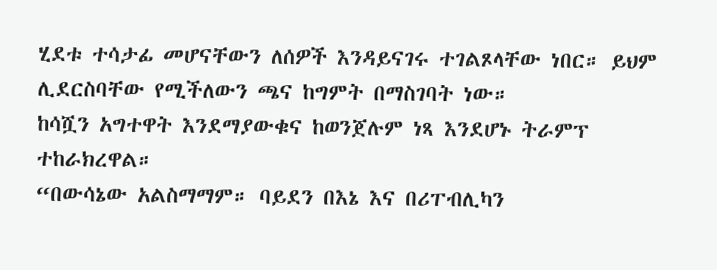ሂደቱ ተሳታፊ መሆናቸውን ለሰዎች እንዳይናገሩ ተገልጾላቸው ነበር። ይህም ሊደርስባቸው የሚችለውን ጫና ከግምት በማስገባት ነው።
ከሳሿን አግተዋት እንደማያውቁና ከወንጀሉም ነጻ እንደሆኑ ትራምፕ ተከራክረዋል።
“በውሳኔው አልስማማም። ባይደን በእኔ እና በሪፐብሊካን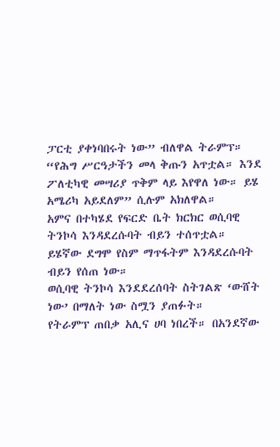ፓርቲ ያቀነባበሩት ነው” ብለዋል ትራምፕ።
“የሕግ ሥርዓታችን መላ ቅጡን አጥቷል። እንደ ፖለቲካዊ መሣሪያ ጥቅም ላይ እየዋለ ነው። ይሄ አሜሪካ አይደለም” ሲሉም አክለዋል።
አምና በተካሄደ የፍርድ ቤት ክርክር ወሲባዊ ትንኮሳ እንዳደረሱባት ብይን ተሰጥቷል። ይሄኛው ደግሞ የስም ማጥፋትም እንዳደረሱባት ብይን የሰጠ ነው።
ወሲባዊ ትንኮሳ እንደደረሰባት ስትገልጽ ‘ውሸት ነው’ በማለት ነው ስሟን ያጠፉት።
የትራምፕ ጠበቃ አሊና ሀባ ነበረች። በአንደኛው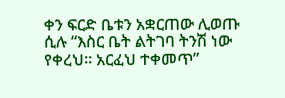ቀን ፍርድ ቤቱን አቋርጠው ሊወጡ ሲሉ “እስር ቤት ልትገባ ትንሽ ነው የቀረህ። አርፈህ ተቀመጥ”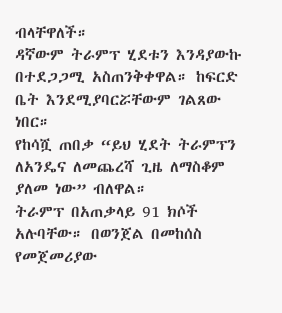ብላቸዋለች።
ዳኛውም ትራምፕ ሂደቱን እንዳያውኩ በተደጋጋሚ አስጠንቅቀዋል። ከፍርድ ቤት እንደሚያባርሯቸውም ገልጸው ነበር።
የከሳሿ ጠበቃ “ይህ ሂደት ትራምፕን ለአንዴና ለመጨረሻ ጊዜ ለማስቆም ያለመ ነው” ብለዋል።
ትራምፕ በአጠቃላይ 91 ክሶች አሉባቸው። በወንጀል በመከሰስ የመጀመሪያው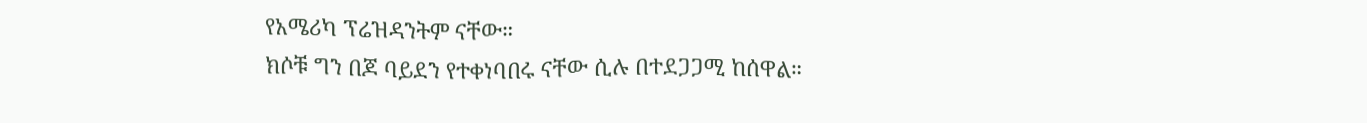የአሜሪካ ፕሬዝዳንትም ናቸው።
ክሶቹ ግን በጆ ባይደን የተቀነባበሩ ናቸው ሲሉ በተደጋጋሚ ከሰዋል።